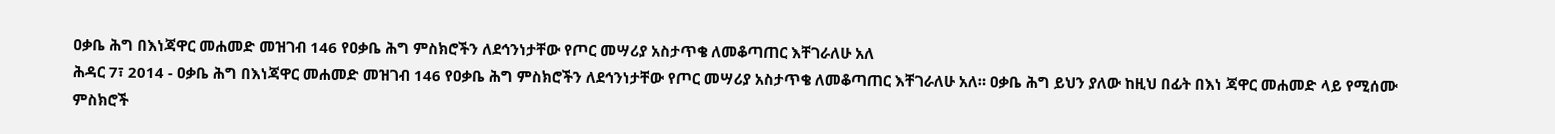ዐቃቤ ሕግ በእነጃዋር መሐመድ መዝገብ 146 የዐቃቤ ሕግ ምስክሮችን ለደኅንነታቸው የጦር መሣሪያ አስታጥቄ ለመቆጣጠር እቸገራለሁ አለ
ሕዳር 7፣ 2014 - ዐቃቤ ሕግ በእነጃዋር መሐመድ መዝገብ 146 የዐቃቤ ሕግ ምስክሮችን ለደኅንነታቸው የጦር መሣሪያ አስታጥቄ ለመቆጣጠር እቸገራለሁ አለ። ዐቃቤ ሕግ ይህን ያለው ከዚህ በፊት በእነ ጃዋር መሐመድ ላይ የሚሰሙ ምስክሮች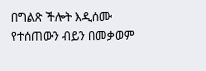በግልጽ ችሎት እዲሰሙ የተሰጠውን ብይን በመቃወም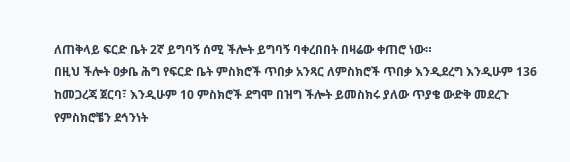ለጠቅላይ ፍርድ ቤት 2ኛ ይግባኝ ሰሚ ችሎት ይግባኝ ባቀረበበት በዛሬው ቀጠሮ ነው።
በዚህ ችሎት ዐቃቤ ሕግ የፍርድ ቤት ምስክሮች ጥበቃ አንጻር ለምስክሮች ጥበቃ እንዲደረግ እንዲሁም 136 ከመጋረጃ ጀርባ፣ እንዲሁም 10 ምስክሮች ደግሞ በዝግ ችሎት ይመስክሩ ያለው ጥያቄ ውድቅ መደረጉ የምስክሮቼን ደኅንነት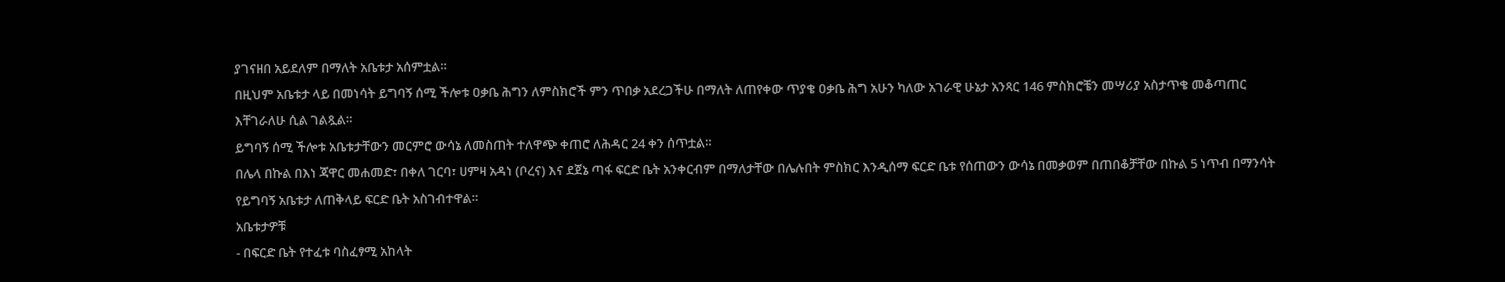ያገናዘበ አይደለም በማለት አቤቱታ አሰምቷል።
በዚህም አቤቱታ ላይ በመነሳት ይግባኝ ሰሚ ችሎቱ ዐቃቤ ሕግን ለምስክሮች ምን ጥበቃ አደረጋችሁ በማለት ለጠየቀው ጥያቄ ዐቃቤ ሕግ አሁን ካለው አገራዊ ሁኔታ አንጻር 146 ምስክሮቼን መሣሪያ አስታጥቄ መቆጣጠር እቸገራለሁ ሲል ገልጿል።
ይግባኝ ሰሚ ችሎቱ አቤቱታቸውን መርምሮ ውሳኔ ለመስጠት ተለዋጭ ቀጠሮ ለሕዳር 24 ቀን ሰጥቷል።
በሌላ በኩል በእነ ጃዋር መሐመድ፣ በቀለ ገርባ፣ ሀምዛ አዳነ (ቦረና) እና ደጀኔ ጣፋ ፍርድ ቤት አንቀርብም በማለታቸው በሌሉበት ምስክር እንዲሰማ ፍርድ ቤቱ የሰጠውን ውሳኔ በመቃወም በጠበቆቻቸው በኩል 5 ነጥብ በማንሳት የይግባኝ አቤቱታ ለጠቅላይ ፍርድ ቤት አስገብተዋል።
አቤቱታዎቹ
- በፍርድ ቤት የተፈቱ ባስፈፃሚ አከላት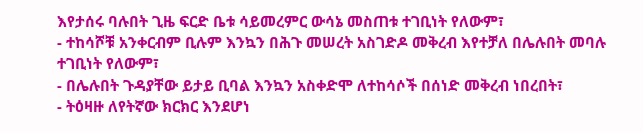እየታሰሩ ባሉበት ጊዜ ፍርድ ቤቱ ሳይመረምር ውሳኔ መስጠቱ ተገቢነት የለውም፣
- ተከሳሾቹ አንቀርብም ቢሉም እንኳን በሕጉ መሠረት አስገድዶ መቅረብ እየተቻለ በሌሉበት መባሉ ተገቢነት የለውም፣
- በሌሉበት ጉዳያቸው ይታይ ቢባል እንኳን አስቀድሞ ለተከሳሶች በሰነድ መቅረብ ነበረበት፣
- ትዕዛዙ ለየትኛው ክርክር እንደሆነ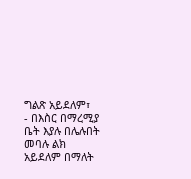ግልጽ አይደለም፣
- በእስር በማረሚያ ቤት እያሉ በሌሉበት መባሉ ልክ አይደለም በማለት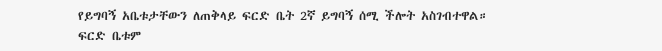የይግባኝ አቤቱታቸውን ለጠቅላይ ፍርድ ቤት 2ኛ ይግባኝ ሰሚ ችሎት አስገብተዋል።
ፍርድ ቤቱም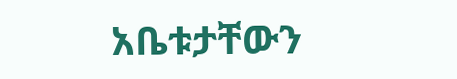አቤቱታቸውን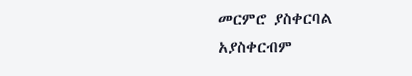መርምሮ ያስቀርባል አያስቀርብም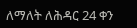ለማለት ለሕዳር 24 ቀን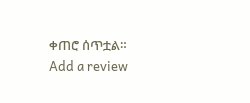ቀጠሮ ሰጥቷል።
Add a review